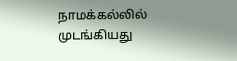நாமக்கல்லில் முடங்கியது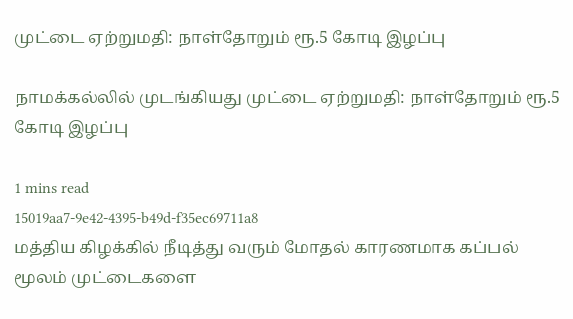முட்டை ஏற்றுமதி: நாள்தோறும் ரூ.5 கோடி இழப்பு

நாமக்கல்லில் முடங்கியது முட்டை ஏற்றுமதி: நாள்தோறும் ரூ.5 கோடி இழப்பு

1 mins read
15019aa7-9e42-4395-b49d-f35ec69711a8
மத்திய கிழக்கில் நீடித்து வரும் மோதல் காரணமாக கப்பல் மூலம் முட்டைகளை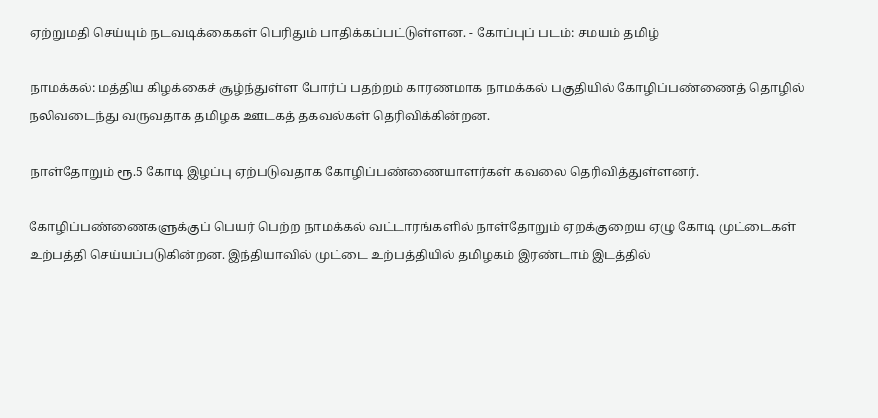ஏற்றுமதி செய்யும் நடவடிக்கைகள் பெரிதும் பாதிக்கப்பட்டுள்ளன. - கோப்புப் படம்: சமயம் தமிழ்

நாமக்கல்: மத்திய கிழக்கைச் சூழ்ந்துள்ள போர்ப் பதற்றம் காரணமாக நாமக்கல் பகுதியில் கோழிப்பண்ணைத் தொழில் நலிவடைந்து வருவதாக தமிழக ஊடகத் தகவல்கள் தெரிவிக்கின்றன.

நாள்தோறும் ரூ.5 கோடி இழப்பு ஏற்படுவதாக கோழிப்பண்ணையாளர்கள் கவலை தெரிவித்துள்ளனர்.

கோழிப்பண்ணைகளுக்குப் பெயர் பெற்ற நாமக்கல் வட்டாரங்களில் நாள்தோறும் ஏறக்குறைய ஏழு கோடி முட்டைகள் உற்பத்தி செய்யப்படுகின்றன. இந்தியாவில் முட்டை உற்பத்தியில் தமிழகம் இரண்டாம் இடத்தில்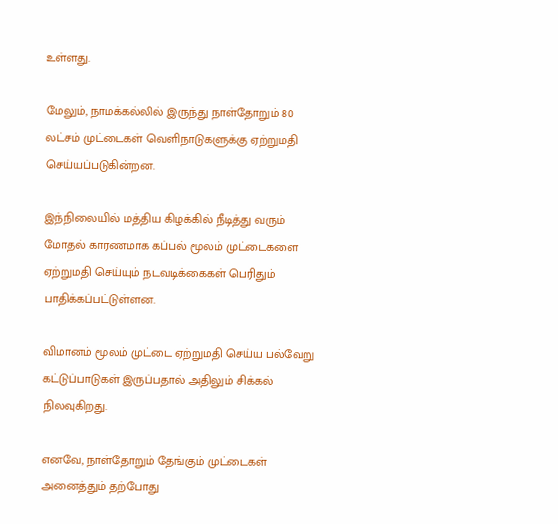உள்ளது.

மேலும், நாமக்கல்லில் இருந்து நாள்தோறும் 80 லட்சம் முட்டைகள் வெளிநாடுகளுக்கு ஏற்றுமதி செய்யப்படுகின்றன.

இந்நிலையில் மத்திய கிழக்கில் நீடித்து வரும் மோதல் காரணமாக கப்பல் மூலம் முட்டைகளை ஏற்றுமதி செய்யும் நடவடிக்கைகள் பெரிதும் பாதிக்கப்பட்டுள்ளன.

விமானம் மூலம் முட்டை ஏற்றுமதி செய்ய பல்வேறு கட்டுப்பாடுகள் இருப்பதால் அதிலும் சிக்கல் நிலவுகிறது.

எனவே, நாள்தோறும் தேங்கும் முட்டைகள் அனைத்தும் தற்போது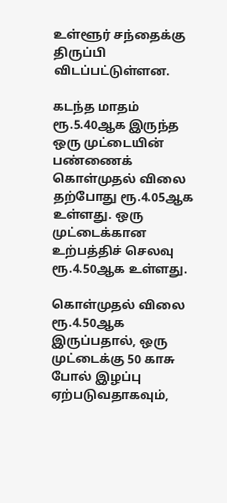உள்ளூர் சந்தைக்கு திருப்பி விடப்பட்டுள்ளன.

கடந்த மாதம் ரூ.5.40ஆக இருந்த ஒரு முட்டையின் பண்ணைக் கொள்முதல் விலை தற்போது ரூ.4.05ஆக உள்ளது. ஒரு முட்டைக்கான உற்பத்திச் செலவு ரூ.4.50ஆக உள்ளது.

கொள்முதல் விலை ரூ.4.50ஆக இருப்பதால், ஒரு முட்டைக்கு 50 காசு போல் இழப்பு ஏற்படுவதாகவும்,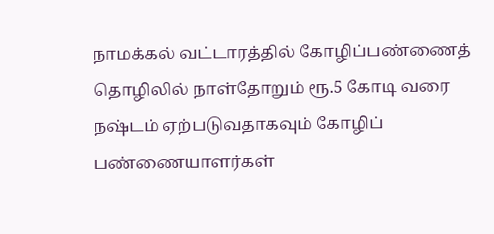நாமக்கல் வட்டாரத்தில் கோழிப்பண்ணைத் தொழிலில் நாள்தோறும் ரூ.5 கோடி வரை நஷ்டம் ஏற்படுவதாகவும் கோழிப் பண்ணையாளர்கள்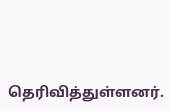தெரிவித்துள்ளனர்.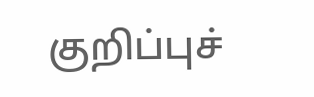குறிப்புச்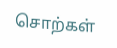சொற்கள்